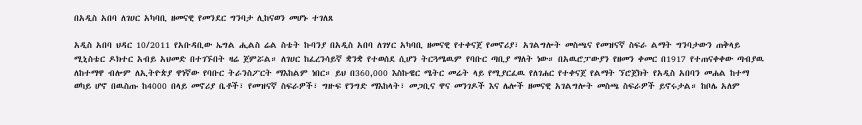በአዲስ አበባ ለገሀር አካባቢ ዘመናዊ የመንደር ግንባታ ሊከናወን መሆኑ ተገለጸ

አዲስ አበባ ህዳር 10/2011 የአቡዳቢው ኤግል ሒልስ ሬል ስቴት ኩባንያ በአዲስ አበባ ለገሃር አካባቢ ዘመናዊ የተቀናጀ የመኖሪያ፣ አገልግሎት መስጫና የመዝናኛ ስፍራ ልማት ግንባታውን ጠቅላይ ሚኒስቴር ዶክተር አብይ አህመድ በተገኙበት ዛሬ ጀምሯል። ለገሀር ከፈረንሳይኛ ቋንቋ የተወሰደ ሲሆን ትርጓሜዉም የባቡር ጣቢያ ማለት ነው። በአዉሮፓውያን የዘመን ቀመር በ1917 የተጠናቀቀው ጣብያዉ ለከተማዋ ብሎም ለኢትዮጵያ ዋነኛው የባቡር ትራንስፖርት ማእከልም ነበር። ይህ በ360,000 እስኩዌር ሜትር መሬት ላይ የሚያርፈዉ የለገሐር የተቀናጀ የልማት ኘሮጀክት የአዲስ አበባን መሐል ከተማ ወካይ ሆኖ በዉስጡ ከ4000 በላይ መኖሪያ ቤቶች፣ የመዝናኛ ስፍራዎች፣ ግዙፍ የንግድ ማእከላት፣ መጋቢና ዋና መንገዶች እና ሌሎች ዘመናዊ አገልግሎት መስጫ ስፍራዎች ይኖሩታል። ከቦሌ አለም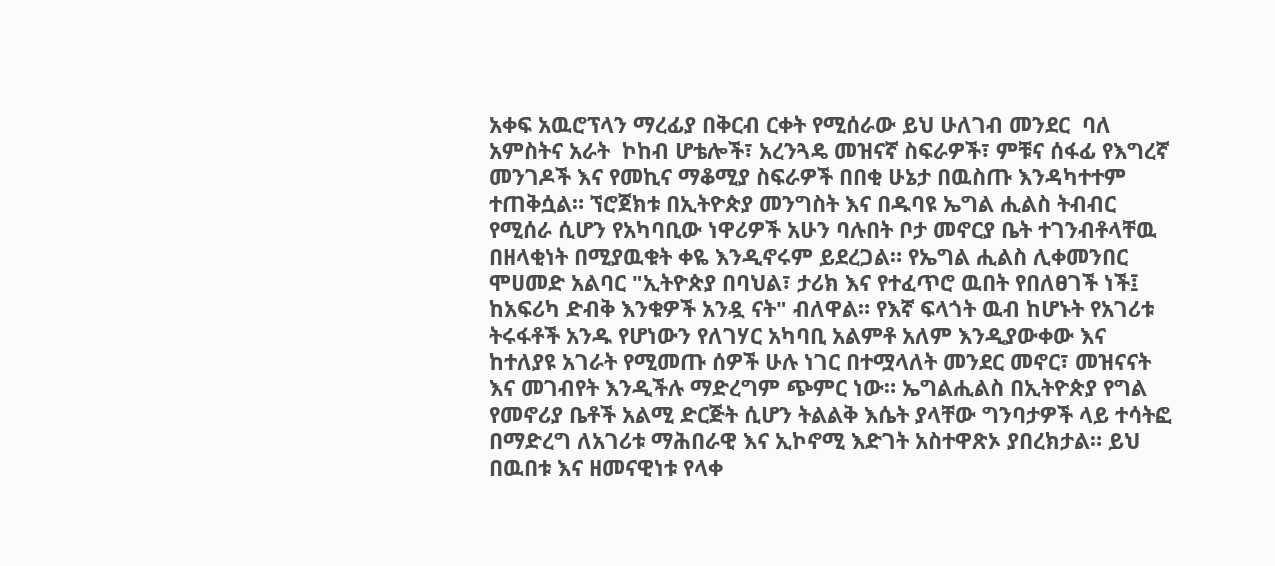አቀፍ አዉሮፕላን ማረፊያ በቅርብ ርቀት የሚሰራው ይህ ሁለገብ መንደር  ባለ አምስትና አራት  ኮከብ ሆቴሎች፣ አረንጓዴ መዝናኛ ስፍራዎች፣ ምቹና ሰፋፊ የእግረኛ መንገዶች እና የመኪና ማቆሚያ ስፍራዎች በበቂ ሁኔታ በዉስጡ እንዳካተተም ተጠቅሷል። ኘሮጀክቱ በኢትዮጵያ መንግስት እና በዱባዩ ኤግል ሒልስ ትብብር የሚሰራ ሲሆን የአካባቢው ነዋሪዎች አሁን ባሉበት ቦታ መኖርያ ቤት ተገንብቶላቸዉ በዘላቂነት በሚያዉቁት ቀዬ እንዲኖሩም ይደረጋል። የኤግል ሒልስ ሊቀመንበር ሞሀመድ አልባር "ኢትዮጵያ በባህል፣ ታሪክ እና የተፈጥሮ ዉበት የበለፀገች ነች፤ ከአፍሪካ ድብቅ እንቁዎች አንዷ ናት" ብለዋል። የእኛ ፍላጎት ዉብ ከሆኑት የአገሪቱ ትሩፋቶች አንዱ የሆነውን የለገሃር አካባቢ አልምቶ አለም እንዲያውቀው እና ከተለያዩ አገራት የሚመጡ ሰዎች ሁሉ ነገር በተሟላለት መንደር መኖር፣ መዝናናት እና መገብየት እንዲችሉ ማድረግም ጭምር ነው። ኤግልሒልስ በኢትዮጵያ የግል የመኖሪያ ቤቶች አልሚ ድርጅት ሲሆን ትልልቅ እሴት ያላቸው ግንባታዎች ላይ ተሳትፎ በማድረግ ለአገሪቱ ማሕበራዊ እና ኢኮኖሚ እድገት አስተዋጽኦ ያበረክታል። ይህ በዉበቱ እና ዘመናዊነቱ የላቀ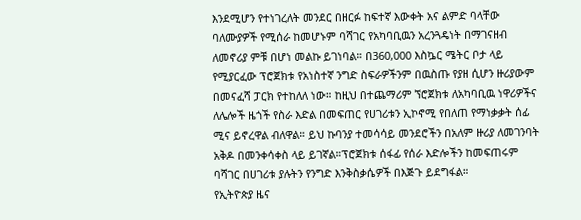እንደሚሆን የተነገረለት መንደር በዘርፉ ከፍተኛ እውቀት አና ልምድ ባላቸው ባለሙያዎች የሚሰራ ከመሆኑም ባሻገር የአካባቢዉን አረንጓዴነት በማገናዘብ ለመኖሪያ ምቹ በሆነ መልኩ ይገነባል። በ360,000 እስኴር ሜትር ቦታ ላይ የሚያርፈው ፕሮጀክቱ የአነስተኛ ንግድ ስፍራዎችንም በዉስጡ የያዘ ሲሆን ዙሪያውም በመናፈሻ ፓርክ የተከለለ ነው። ከዚህ በተጨማሪም ኘሮጀክቱ ለአካባቢዉ ነዋሪዎችና ለሌሎች ዜጎች የስራ እድል በመፍጠር የሀገሪቱን ኢኮኖሚ የበለጠ የማነቃቃት ሰፊ ሚና ይኖረዋል ብለዋል። ይህ ኩባንያ ተመሳሳይ መንደሮችን በአለም ዙሪያ ለመገንባት አቅዶ በመንቀሳቀስ ላይ ይገኛል።ፕሮጀክቱ ሰፋፊ የሰራ እድሎችን ከመፍጠሩም ባሻገር በሀገሪቱ ያሉትን የንግድ እንቅስቃሴዎች በእጅጉ ይደግፋል።
የኢትዮጵያ ዜና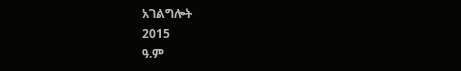አገልግሎት
2015
ዓ.ም